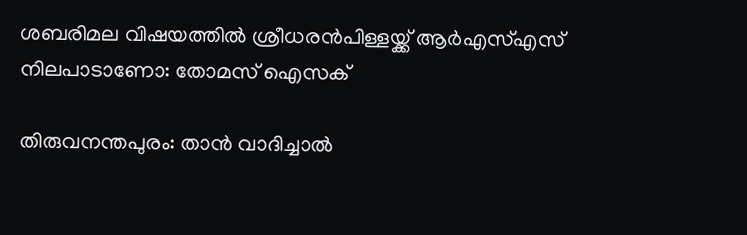ശബരിമല വിഷയത്തില്‍ ശ്രീധരന്‍പിള്ളയ്ക്ക് ആര്‍എസ്‌എസ് നിലപാടാണോ: തോമസ് ഐസക്

തിരുവനന്തപുരം: താന്‍ വാദിച്ചാല്‍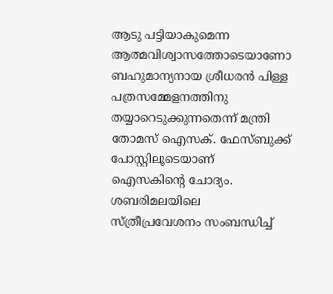ആടു പട്ടിയാകുമെന്ന ആത്മവിശ്വാസത്തോടെയാണോ ബഹുമാന്യനായ ശ്രീധരന്‍ പിള്ള പത്രസമ്മേളനത്തിനു തയ്യാറെടുക്കുന്നതെന്ന് മന്ത്രി തോമസ് ഐസക്. ഫേസ്ബുക്ക് പോസ്റ്റിലൂടെയാണ് ഐസകിന്റെ ചോദ്യം. ശബരിമലയിലെ സ്ത്രീപ്രവേശനം സംബന്ധിച്ച്‌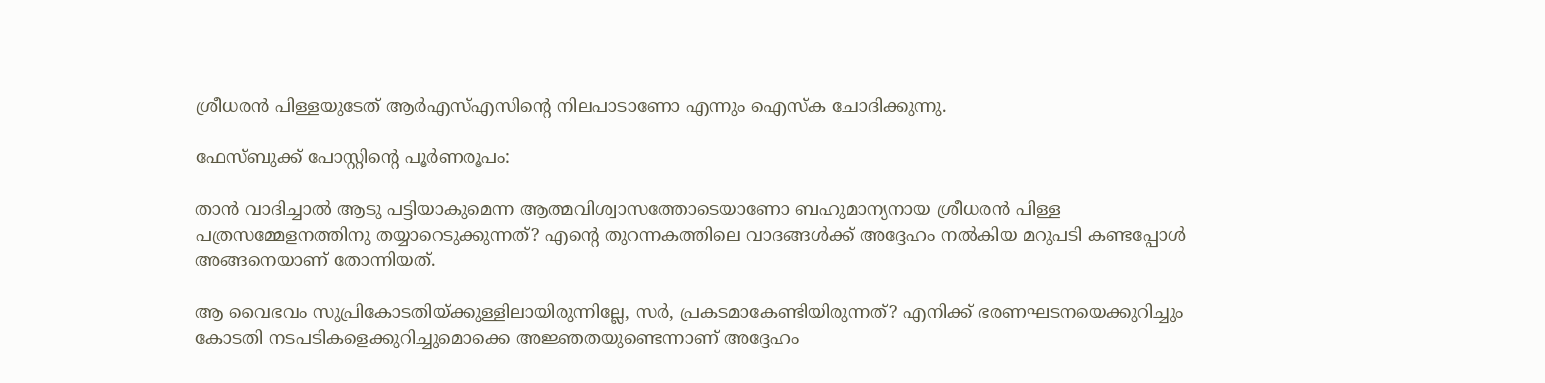ശ്രീധരന്‍ പിള്ളയുടേത് ആര്‍എസ്‌എസിന്റെ നിലപാടാണോ എന്നും ഐസ്‌ക ചോദിക്കുന്നു.

ഫേസ്ബുക്ക് പോസ്റ്റിന്റെ പൂര്‍ണരൂപം:

താന്‍ വാദിച്ചാല്‍ ആടു പട്ടിയാകുമെന്ന ആത്മവിശ്വാസത്തോടെയാണോ ബഹുമാന്യനായ ശ്രീധരന്‍ പിള്ള പത്രസമ്മേളനത്തിനു തയ്യാറെടുക്കുന്നത്? എന്റെ തുറന്നകത്തിലെ വാദങ്ങള്‍ക്ക് അദ്ദേഹം നല്‍കിയ മറുപടി കണ്ടപ്പോള്‍ അങ്ങനെയാണ് തോന്നിയത്.

ആ വൈഭവം സുപ്രികോടതിയ്ക്കുള്ളിലായിരുന്നില്ലേ, സര്‍, പ്രകടമാകേണ്ടിയിരുന്നത്? എനിക്ക് ഭരണഘടനയെക്കുറിച്ചും കോടതി നടപടികളെക്കുറിച്ചുമൊക്കെ അജ്ഞതയുണ്ടെന്നാണ് അദ്ദേഹം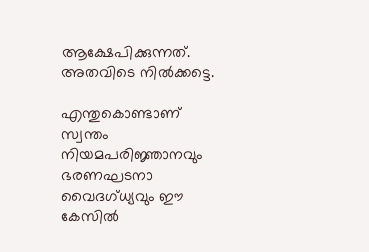ആക്ഷേപിക്കുന്നത്. അതവിടെ നില്‍ക്കട്ടെ.

എന്തുകൊണ്ടാണ് സ്വന്തം നിയമപരിജ്ഞാനവും ഭരണഘടനാ വൈദഗ്ധ്യവും ഈ കേസില്‍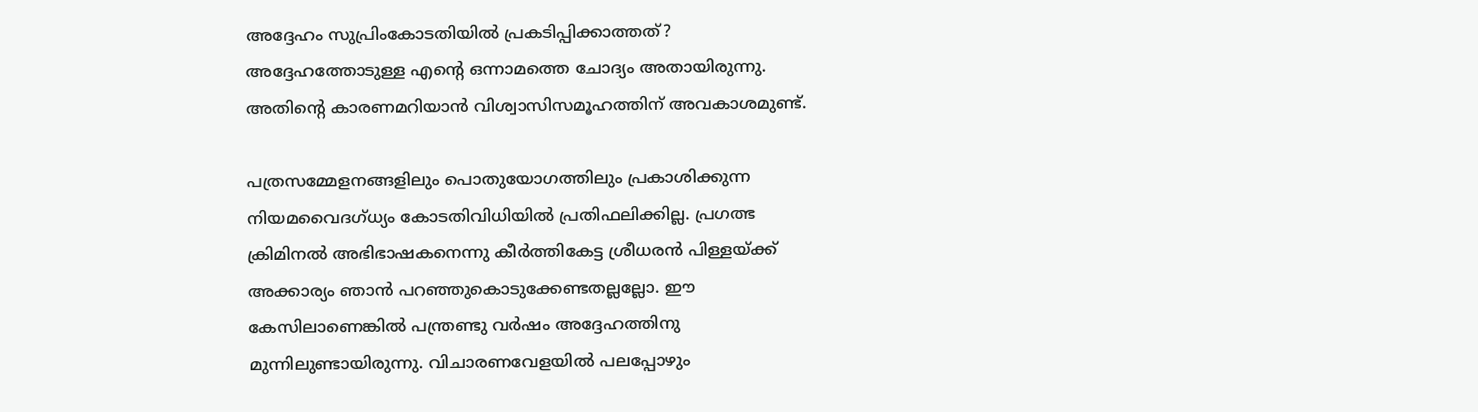അദ്ദേഹം സുപ്രിംകോടതിയില്‍ പ്രകടിപ്പിക്കാത്തത്? അദ്ദേഹത്തോടുള്ള എന്റെ ഒന്നാമത്തെ ചോദ്യം അതായിരുന്നു.
അതിന്റെ കാരണമറിയാന്‍ വിശ്വാസിസമൂഹത്തിന് അവകാശമുണ്ട്.

പത്രസമ്മേളനങ്ങളിലും പൊതുയോഗത്തിലും പ്രകാശിക്കുന്ന നിയമവൈദഗ്ധ്യം കോടതിവിധിയില്‍ പ്രതിഫലിക്കില്ല. പ്രഗത്ഭ ക്രിമിനല്‍ അഭിഭാഷകനെന്നു കീര്‍ത്തികേട്ട ശ്രീധരന്‍ പിള്ളയ്ക്ക് അക്കാര്യം ഞാന്‍ പറഞ്ഞുകൊടുക്കേണ്ടതല്ലല്ലോ. ഈ കേസിലാണെങ്കില്‍ പന്ത്രണ്ടു വര്‍ഷം അദ്ദേഹത്തിനു മുന്നിലുണ്ടായിരുന്നു. വിചാരണവേളയില്‍ പലപ്പോഴും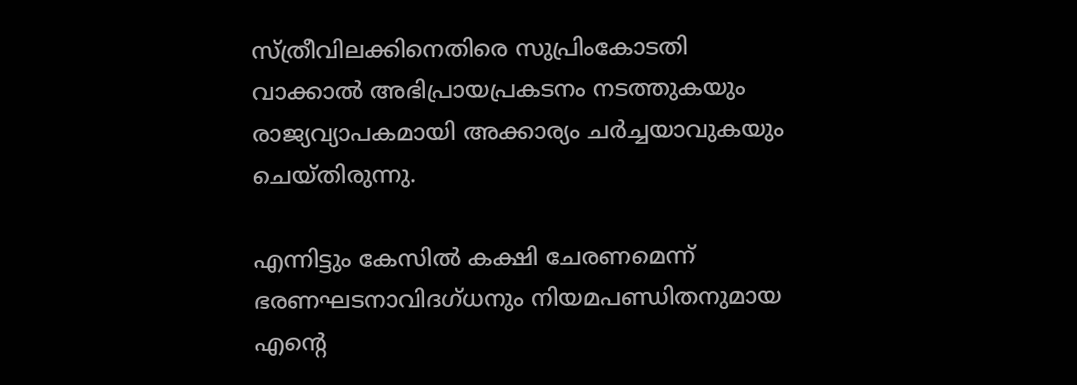സ്ത്രീവിലക്കിനെതിരെ സുപ്രിംകോടതി വാക്കാല്‍ അഭിപ്രായപ്രകടനം നടത്തുകയും രാജ്യവ്യാപകമായി അക്കാര്യം ചര്‍ച്ചയാവുകയും ചെയ്തിരുന്നു.

എന്നിട്ടും കേസില്‍ കക്ഷി ചേരണമെന്ന് ഭരണഘടനാവിദഗ്ധനും നിയമപണ്ഡിതനുമായ എന്റെ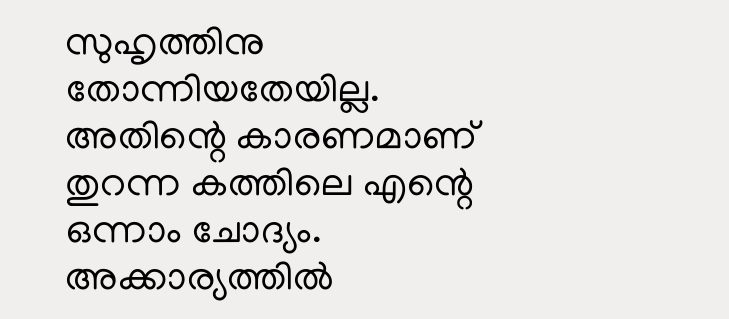സുഹൃത്തിനു തോന്നിയതേയില്ല. അതിന്റെ കാരണമാണ് തുറന്ന കത്തിലെ എന്റെ ഒന്നാം ചോദ്യം. അക്കാര്യത്തില്‍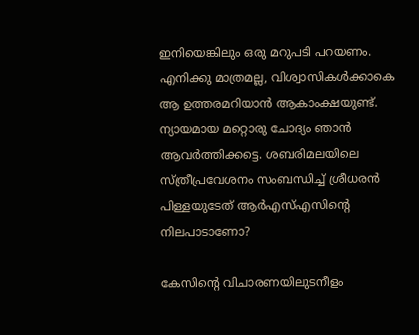ഇനിയെങ്കിലും ഒരു മറുപടി പറയണം. എനിക്കു മാത്രമല്ല, വിശ്വാസികള്‍ക്കാകെ ആ ഉത്തരമറിയാന്‍ ആകാംക്ഷയുണ്ട്.
ന്യായമായ മറ്റൊരു ചോദ്യം ഞാന്‍ ആവര്‍ത്തിക്കട്ടെ. ശബരിമലയിലെ സ്ത്രീപ്രവേശനം സംബന്ധിച്ച്‌ ശ്രീധരന്‍ പിള്ളയുടേത് ആര്‍എസ്‌എസിന്റെ നിലപാടാണോ?

കേസിന്റെ വിചാരണയിലുടനീളം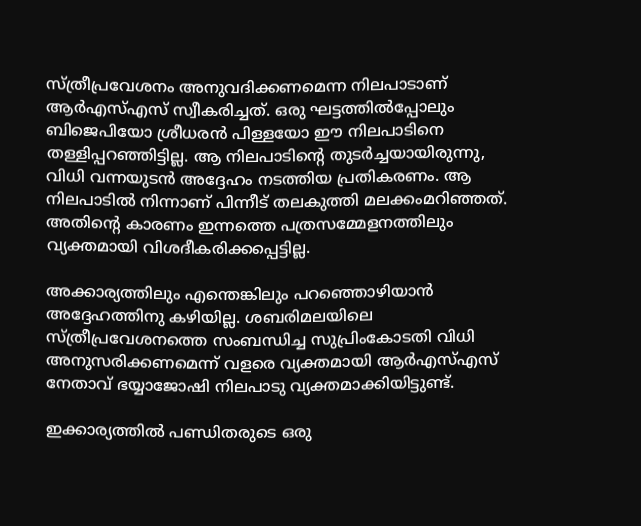സ്ത്രീപ്രവേശനം അനുവദിക്കണമെന്ന നിലപാടാണ് ആര്‍എസ്‌എസ് സ്വീകരിച്ചത്. ഒരു ഘട്ടത്തില്‍പ്പോലും ബിജെപിയോ ശ്രീധരന്‍ പിള്ളയോ ഈ നിലപാടിനെ തള്ളിപ്പറഞ്ഞിട്ടില്ല. ആ നിലപാടിന്റെ തുടര്‍ച്ചയായിരുന്നു, വിധി വന്നയുടന്‍ അദ്ദേഹം നടത്തിയ പ്രതികരണം. ആ നിലപാടില്‍ നിന്നാണ് പിന്നീട് തലകുത്തി മലക്കംമറിഞ്ഞത്. അതിന്റെ കാരണം ഇന്നത്തെ പത്രസമ്മേളനത്തിലും വ്യക്തമായി വിശദീകരിക്കപ്പെട്ടില്ല.

അക്കാര്യത്തിലും എന്തെങ്കിലും പറഞ്ഞൊഴിയാന്‍ അദ്ദേഹത്തിനു കഴിയില്ല. ശബരിമലയിലെ സ്ത്രീപ്രവേശനത്തെ സംബന്ധിച്ച സുപ്രിംകോടതി വിധി അനുസരിക്കണമെന്ന് വളരെ വ്യക്തമായി ആര്‍എസ്‌എസ് നേതാവ് ഭയ്യാജോഷി നിലപാടു വ്യക്തമാക്കിയിട്ടുണ്ട്.

ഇക്കാര്യത്തില്‍ പണ്ഡിതരുടെ ഒരു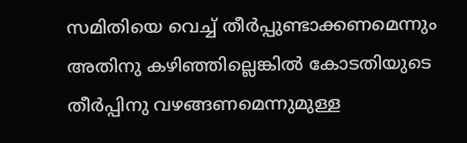സമിതിയെ വെച്ച്‌ തീര്‍പ്പുണ്ടാക്കണമെന്നും അതിനു കഴിഞ്ഞില്ലെങ്കില്‍ കോടതിയുടെ തീര്‍പ്പിനു വഴങ്ങണമെന്നുമുള്ള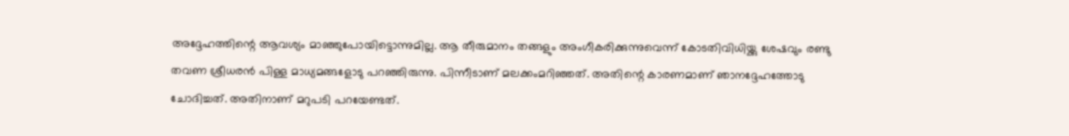അദ്ദേഹത്തിന്റെ ആവശ്യം മാഞ്ഞുപോയിട്ടൊന്നുമില്ല. ആ തീരുമാനം തങ്ങളും അംഗീകരിക്കുന്നുവെന്ന് കോടതിവിധിയ്ക്കു ശേഷവും രണ്ടു തവണ ശ്രീധരന്‍ പിള്ള മാധ്യമങ്ങളോടു പറഞ്ഞിരുന്നു. പിന്നീടാണ് മലക്കംമറിഞ്ഞത്. അതിന്റെ കാരണമാണ് ഞാനദ്ദേഹത്തോടു ചോദിച്ചത്. അതിനാണ് മറുപടി പറയേണ്ടത്.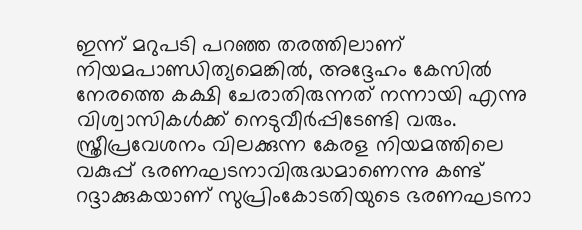ഇന്ന് മറുപടി പറഞ്ഞ തരത്തിലാണ് നിയമപാണ്ഡിത്യമെങ്കില്‍, അദ്ദേഹം കേസില്‍ നേരത്തെ കക്ഷി ചേരാതിരുന്നത് നന്നായി എന്നു വിശ്വാസികള്‍ക്ക് നെടുവീര്‍പ്പിടേണ്ടി വരും. സ്ത്രീപ്രവേശനം വിലക്കുന്ന കേരള നിയമത്തിലെ വകുപ്പ് ഭരണഘടനാവിരുദ്ധമാണെന്നു കണ്ട് റദ്ദാക്കുകയാണ് സുപ്രിംകോടതിയുടെ ഭരണഘടനാ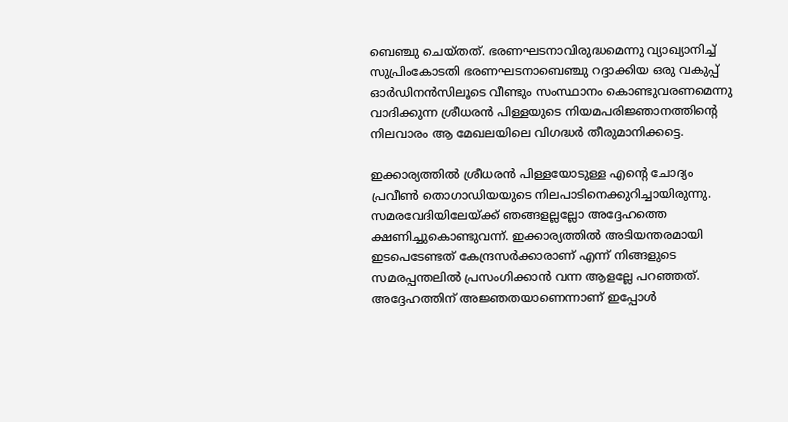ബെഞ്ചു ചെയ്തത്. ഭരണഘടനാവിരുദ്ധമെന്നു വ്യാഖ്യാനിച്ച്‌ സുപ്രിംകോടതി ഭരണഘടനാബെഞ്ചു റദ്ദാക്കിയ ഒരു വകുപ്പ് ഓര്‍ഡിനന്‍സിലൂടെ വീണ്ടും സംസ്ഥാനം കൊണ്ടുവരണമെന്നു വാദിക്കുന്ന ശ്രീധരന്‍ പിള്ളയുടെ നിയമപരിജ്ഞാനത്തിന്റെ നിലവാരം ആ മേഖലയിലെ വിഗദ്ധര്‍ തീരുമാനിക്കട്ടെ.

ഇക്കാര്യത്തില്‍ ശ്രീധരന്‍ പിള്ളയോടുള്ള എന്റെ ചോദ്യം പ്രവീണ്‍ തൊഗാഡിയയുടെ നിലപാടിനെക്കുറിച്ചായിരുന്നു. സമരവേദിയിലേയ്ക്ക് ഞങ്ങളല്ലല്ലോ അദ്ദേഹത്തെ ക്ഷണിച്ചുകൊണ്ടുവന്ന്. ഇക്കാര്യത്തില്‍ അടിയന്തരമായി ഇടപെടേണ്ടത് കേന്ദ്രസര്‍ക്കാരാണ് എന്ന് നിങ്ങളുടെ സമരപ്പന്തലില്‍ പ്രസംഗിക്കാന്‍ വന്ന ആളല്ലേ പറഞ്ഞത്. അദ്ദേഹത്തിന് അജ്ഞതയാണെന്നാണ് ഇപ്പോള്‍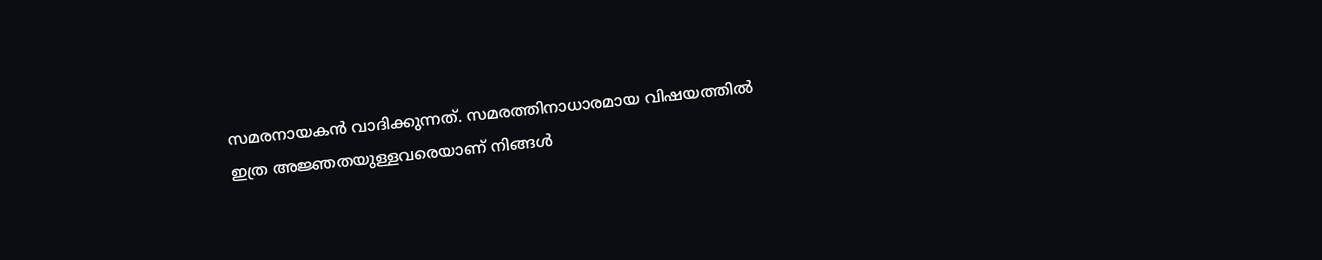സമരനായകന്‍ വാദിക്കുന്നത്. സമരത്തിനാധാരമായ വിഷയത്തില്‍ ഇത്ര അജ്ഞതയുള്ളവരെയാണ് നിങ്ങള്‍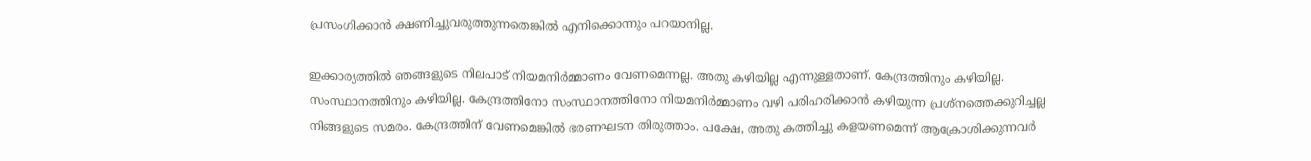പ്രസംഗിക്കാന്‍ ക്ഷണിച്ചുവരുത്തുന്നതെങ്കില്‍ എനിക്കൊന്നും പറയാനില്ല.

ഇക്കാര്യത്തില്‍ ഞങ്ങളുടെ നിലപാട് നിയമനിര്‍മ്മാണം വേണമെന്നല്ല. അതു കഴിയില്ല എന്നുള്ളതാണ്. കേന്ദ്രത്തിനും കഴിയില്ല. സംസ്ഥാനത്തിനും കഴിയില്ല. കേന്ദ്രത്തിനോ സംസ്ഥാനത്തിനോ നിയമനിര്‍മ്മാണം വഴി പരിഹരിക്കാന്‍ കഴിയുന്ന പ്രശ്നത്തെക്കുറിച്ചല്ല നിങ്ങളുടെ സമരം. കേന്ദ്രത്തിന് വേണമെങ്കില്‍ ഭരണഘടന തിരുത്താം. പക്ഷേ, അതു കത്തിച്ചു കളയണമെന്ന് ആക്രോശിക്കുന്നവര്‍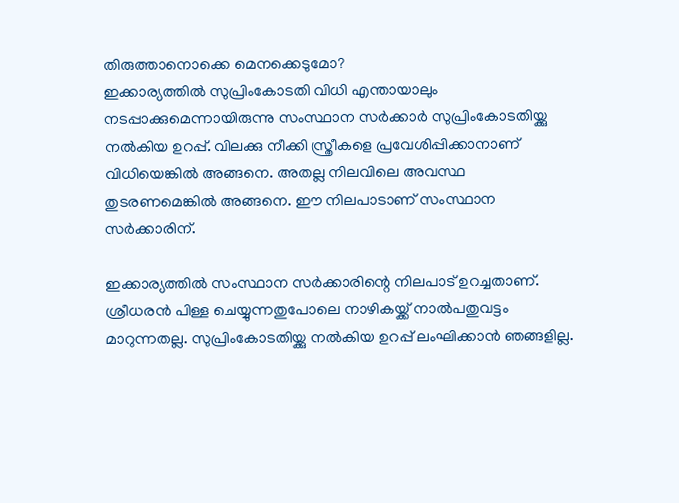തിരുത്താനൊക്കെ മെനക്കെടുമോ?
ഇക്കാര്യത്തില്‍ സുപ്രിംകോടതി വിധി എന്തായാലും നടപ്പാക്കുമെന്നായിരുന്നു സംസ്ഥാന സര്‍ക്കാര്‍ സുപ്രിംകോടതിയ്ക്കു നല്‍കിയ ഉറപ്പ്. വിലക്കു നീക്കി സ്ത്രീകളെ പ്രവേശിപ്പിക്കാനാണ് വിധിയെങ്കില്‍ അങ്ങനെ. അതല്ല നിലവിലെ അവസ്ഥ തുടരണമെങ്കില്‍ അങ്ങനെ. ഈ നിലപാടാണ് സംസ്ഥാന സര്‍ക്കാരിന്.

ഇക്കാര്യത്തില്‍ സംസ്ഥാന സര്‍ക്കാരിന്റെ നിലപാട് ഉറച്ചതാണ്. ശ്രീധരന്‍ പിള്ള ചെയ്യുന്നതുപോലെ നാഴികയ്ക്ക് നാല്‍പതുവട്ടം മാറുന്നതല്ല. സുപ്രിംകോടതിയ്ക്കു നല്‍കിയ ഉറപ്പ് ലംഘിക്കാന്‍ ഞങ്ങളില്ല.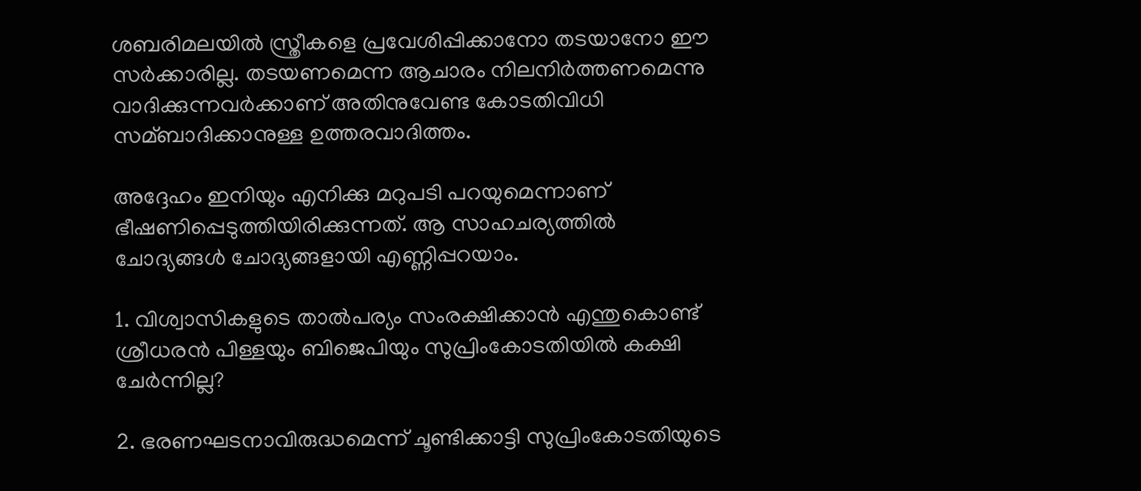ശബരിമലയില്‍ സ്ത്രീകളെ പ്രവേശിപ്പിക്കാനോ തടയാനോ ഈ സര്‍ക്കാരില്ല. തടയണമെന്ന ആചാരം നിലനിര്‍ത്തണമെന്നു വാദിക്കുന്നവര്‍ക്കാണ് അതിനുവേണ്ട കോടതിവിധി സമ്ബാദിക്കാനുള്ള ഉത്തരവാദിത്തം.

അദ്ദേഹം ഇനിയും എനിക്കു മറുപടി പറയുമെന്നാണ് ഭീഷണിപ്പെടുത്തിയിരിക്കുന്നത്. ആ സാഹചര്യത്തില്‍ ചോദ്യങ്ങള്‍ ചോദ്യങ്ങളായി എണ്ണിപ്പറയാം.

1. വിശ്വാസികളുടെ താല്‍പര്യം സംരക്ഷിക്കാന്‍ എന്തുകൊണ്ട് ശ്രീധരന്‍ പിള്ളയും ബിജെപിയും സുപ്രിംകോടതിയില്‍ കക്ഷി ചേര്‍ന്നില്ല?

2. ഭരണഘടനാവിരുദ്ധമെന്ന് ചൂണ്ടിക്കാട്ടി സുപ്രിംകോടതിയുടെ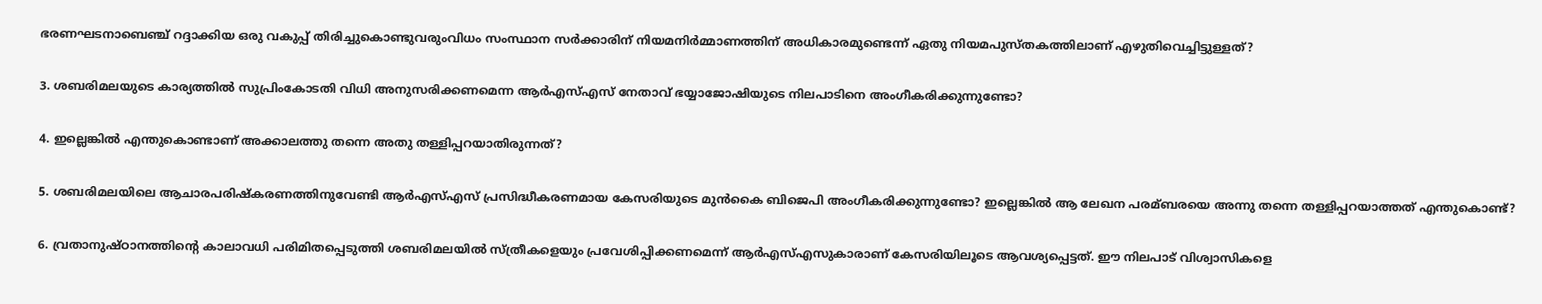ഭരണഘടനാബെഞ്ച് റദ്ദാക്കിയ ഒരു വകുപ്പ് തിരിച്ചുകൊണ്ടുവരുംവിധം സംസ്ഥാന സര്‍ക്കാരിന് നിയമനിര്‍മ്മാണത്തിന് അധികാരമുണ്ടെന്ന് ഏതു നിയമപുസ്തകത്തിലാണ് എഴുതിവെച്ചിട്ടുള്ളത്?

3. ശബരിമലയുടെ കാര്യത്തില്‍ സുപ്രിംകോടതി വിധി അനുസരിക്കണമെന്ന ആര്‍എസ്‌എസ് നേതാവ് ഭയ്യാജോഷിയുടെ നിലപാടിനെ അംഗീകരിക്കുന്നുണ്ടോ?

4. ഇല്ലെങ്കില്‍ എന്തുകൊണ്ടാണ് അക്കാലത്തു തന്നെ അതു തള്ളിപ്പറയാതിരുന്നത്?

5. ശബരിമലയിലെ ആചാരപരിഷ്കരണത്തിനുവേണ്ടി ആര്‍എസ്‌എസ് പ്രസിദ്ധീകരണമായ കേസരിയുടെ മുന്‍കൈ ബിജെപി അംഗീകരിക്കുന്നുണ്ടോ? ഇല്ലെങ്കില്‍ ആ ലേഖന പരമ്ബരയെ അന്നു തന്നെ തള്ളിപ്പറയാത്തത് എന്തുകൊണ്ട്?

6. വ്രതാനുഷ്ഠാനത്തിന്റെ കാലാവധി പരിമിതപ്പെടുത്തി ശബരിമലയില്‍ സ്ത്രീകളെയും പ്രവേശിപ്പിക്കണമെന്ന് ആര്‍എസ്‌എസുകാരാണ് കേസരിയിലൂടെ ആവശ്യപ്പെട്ടത്. ഈ നിലപാട് വിശ്വാസികളെ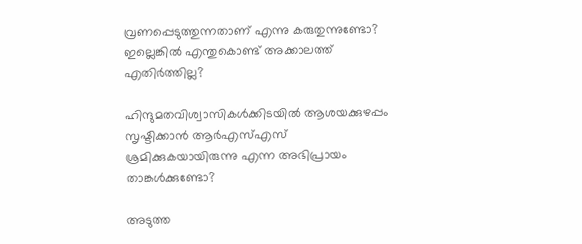വ്രണപ്പെടുത്തുന്നതാണ് എന്നു കരുതുന്നുണ്ടോ? ഇല്ലെങ്കില്‍ എന്തുകൊണ്ട് അക്കാലത്ത് എതിര്‍ത്തില്ല?

ഹിന്ദുമതവിശ്വാസികള്‍ക്കിടയില്‍ ആശയക്കുഴപ്പം സൃഷ്ടിക്കാന്‍ ആര്‍എസ്‌എസ് ശ്രമിക്കുകയായിരുന്നു എന്ന അഭിപ്രായം താങ്കള്‍ക്കുണ്ടോ?

അടുത്ത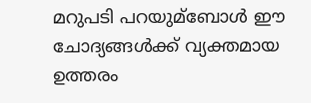മറുപടി പറയുമ്ബോള്‍ ഈ ചോദ്യങ്ങള്‍ക്ക് വ്യക്തമായ ഉത്തരം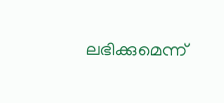ലഭിക്കുമെന്ന്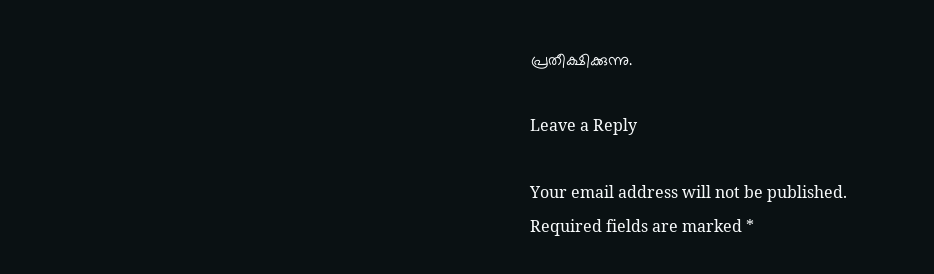പ്രതീക്ഷിക്കുന്നു.

Leave a Reply

Your email address will not be published. Required fields are marked *